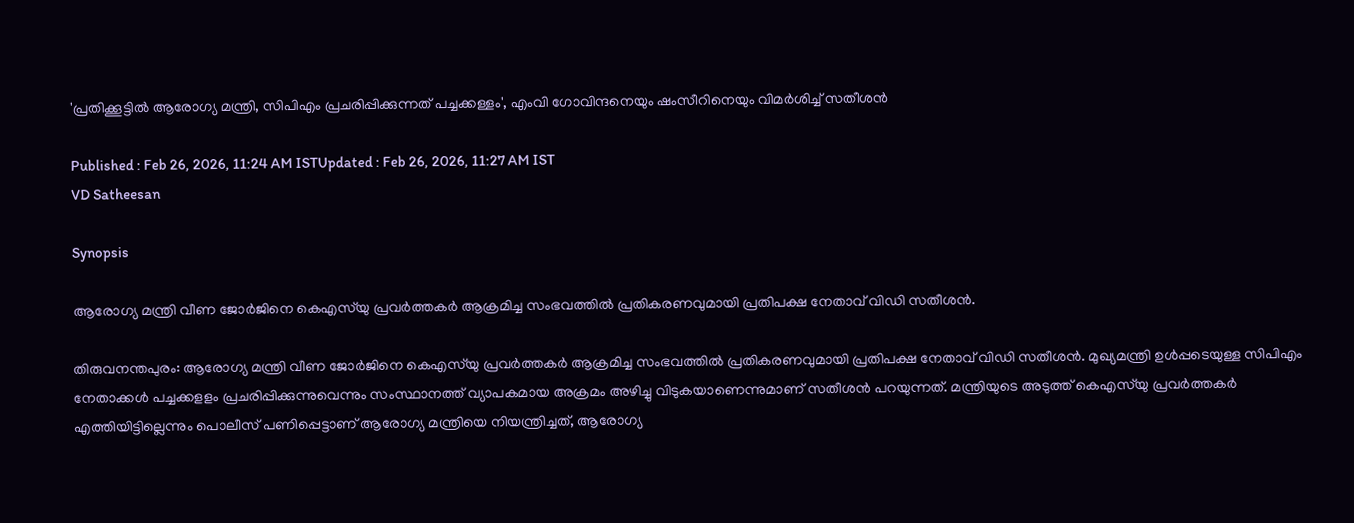'പ്രതിക്കൂട്ടില്‍ ആരോഗ്യ മന്ത്രി, സിപിഎം പ്രചരിപ്പിക്കുന്നത് പച്ചക്കള്ളം', എംവി ഗോവിന്ദനെയും ഷംസീറിനെയും വിമർശിച്ച് സതീശൻ

Published : Feb 26, 2026, 11:24 AM ISTUpdated : Feb 26, 2026, 11:27 AM IST
VD Satheesan

Synopsis

ആരോഗ്യ മന്ത്രി വീണ ജോർജിനെ കെഎസ്‌യു പ്രവർത്തകര്‍ ആക്രമിച്ച സംഭവത്തില്‍ പ്രതികരണവുമായി പ്രതിപക്ഷ നേതാവ് വിഡി സതീശൻ.

തിരുവനന്തപുരം: ആരോഗ്യ മന്ത്രി വീണ ജോർജിനെ കെഎസ്‌യു പ്രവർത്തകര്‍ ആക്രമിച്ച സംഭവത്തില്‍ പ്രതികരണവുമായി പ്രതിപക്ഷ നേതാവ് വിഡി സതീശൻ. മുഖ്യമന്ത്രി ഉൾപ്പടെയുള്ള സിപിഎം നേതാക്കൾ പച്ചക്കളളം പ്രചരിപ്പിക്കുന്നുവെന്നും സംസ്ഥാനത്ത് വ്യാപകമായ അക്രമം അഴിച്ചു വിടുകയാണെന്നുമാണ് സതീശൻ പറയുന്നത്. മന്ത്രിയുടെ അടുത്ത് കെഎസ്‌യു പ്രവർത്തകർ എത്തിയിട്ടില്ലെന്നും പൊലീസ് പണിപ്പെട്ടാണ് ആരോഗ്യ മന്ത്രിയെ നിയന്ത്രിച്ചത്, ആരോഗ്യ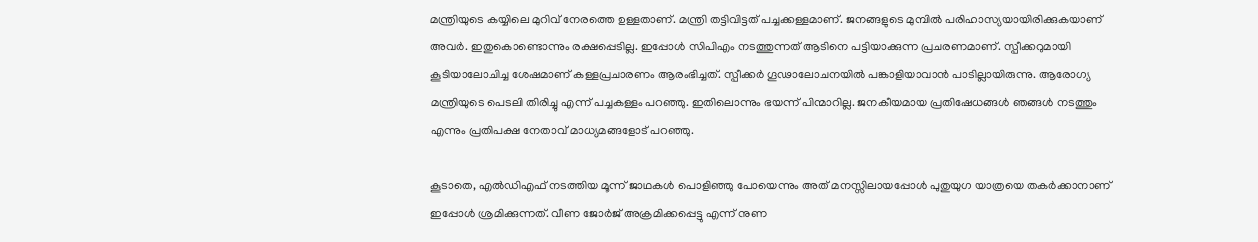മന്ത്രിയുടെ കയ്യിലെ മുറിവ് നേരത്തെ ഉള്ളതാണ്. മന്ത്രി തട്ടിവിട്ടത് പച്ചക്കള്ളമാണ്. ജനങ്ങളുടെ മുമ്പില്‍ പരിഹാസ്യയായിരിക്കുകയാണ് അവർ. ഇതുകൊണ്ടൊന്നും രക്ഷപ്പെടില്ല. ഇപ്പോൾ സിപിഎം നടത്തുന്നത് ആടിനെ പട്ടിയാക്കുന്ന പ്രചരണമാണ്. സ്പീക്കറുമായി കൂടിയാലോചിച്ച ശേഷമാണ് കള്ളപ്രചാരണം ആരംഭിച്ചത്. സ്പീക്കർ ഗൂഢാലോചനയിൽ പങ്കാളിയാവാൻ പാടില്ലായിരുന്നു. ആരോഗ്യ മന്ത്രിയുടെ പെടലി തിരിച്ചു എന്ന് പച്ചകള്ളം പറഞ്ഞു. ഇതിലൊന്നും ഭയന്ന് പിന്മാറില്ല. ജനകീയമായ പ്രതിഷേധങ്ങൾ ഞങ്ങൾ നടത്തും എന്നും പ്രതിപക്ഷ നേതാവ് മാധ്യമങ്ങളോട് പറഞ്ഞു.

കൂടാതെ, എല്‍ഡിഎഫ് നടത്തിയ മൂന്ന് ജാഥകൾ പൊളിഞ്ഞു പോയെന്നും അത് മനസ്സിലായപ്പോൾ പുതുയുഗ യാത്രയെ തകർക്കാനാണ് ഇപ്പോൾ ശ്രമിക്കുന്നത്. വീണ ജോർജ് അക്രമിക്കപ്പെട്ടു എന്ന് നുണ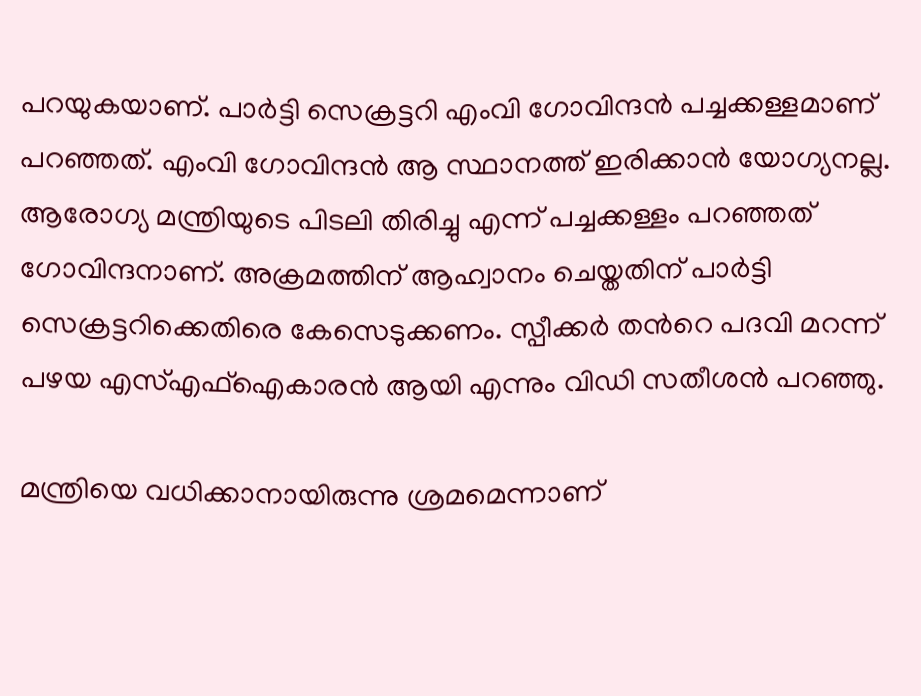പറയുകയാണ്. പാർട്ടി സെക്രട്ടറി എംവി ഗോവിന്ദൻ പച്ചക്കള്ളമാണ് പറഞ്ഞത്. എംവി ഗോവിന്ദൻ ആ സ്ഥാനത്ത് ഇരിക്കാൻ യോഗ്യനല്ല. ആരോഗ്യ മന്ത്രിയുടെ പിടലി തിരിച്ചു എന്ന് പച്ചക്കള്ളം പറഞ്ഞത് ഗോവിന്ദനാണ്. അക്രമത്തിന് ആഹ്വാനം ചെയ്തതിന് പാർട്ടി സെക്രട്ടറിക്കെതിരെ കേസെടുക്കണം. സ്പീക്കർ തന്‍റെ പദവി മറന്ന് പഴയ എസ്എഫ്ഐകാരൻ ആയി എന്നും വിഡി സതീശൻ പറഞ്ഞു.

മന്ത്രിയെ വധിക്കാനായിരുന്നു ശ്രമമെന്നാണ്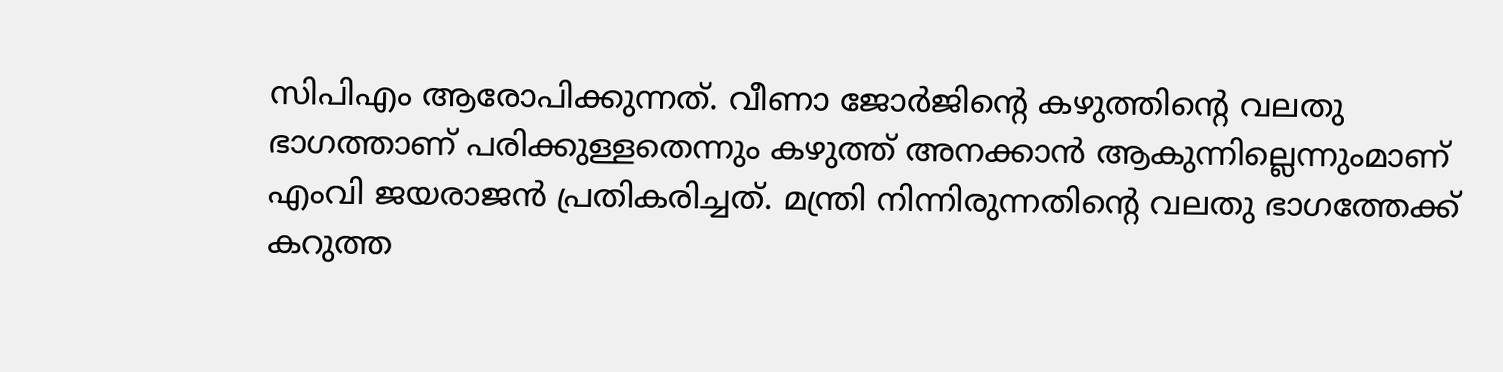സിപിഎം ആരോപിക്കുന്നത്. വീണാ ജോര്‍ജിന്‍റെ കഴുത്തിന്റെ വലതു ഭാഗത്താണ് പരിക്കുള്ളതെന്നും കഴുത്ത് അനക്കാൻ ആകുന്നില്ലെന്നുംമാണ് എംവി ജയരാജൻ പ്രതികരിച്ചത്. മന്ത്രി നിന്നിരുന്നതിന്‍റെ വലതു ഭാഗത്തേക്ക് കറുത്ത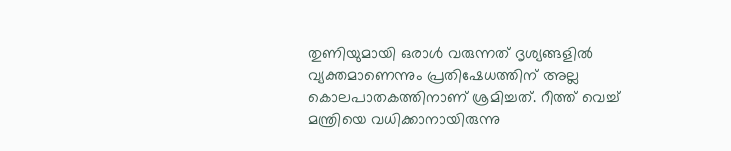തുണിയുമായി ഒരാൾ വരുന്നത് ദൃശ്യങ്ങളിൽ വ്യക്തമാണെന്നും പ്രതിഷേധത്തിന് അല്ല കൊലപാതകത്തിനാണ് ശ്രമിച്ചത്. റീത്ത് വെച്ച് മന്ത്രിയെ വധിക്കാനായിരുന്നു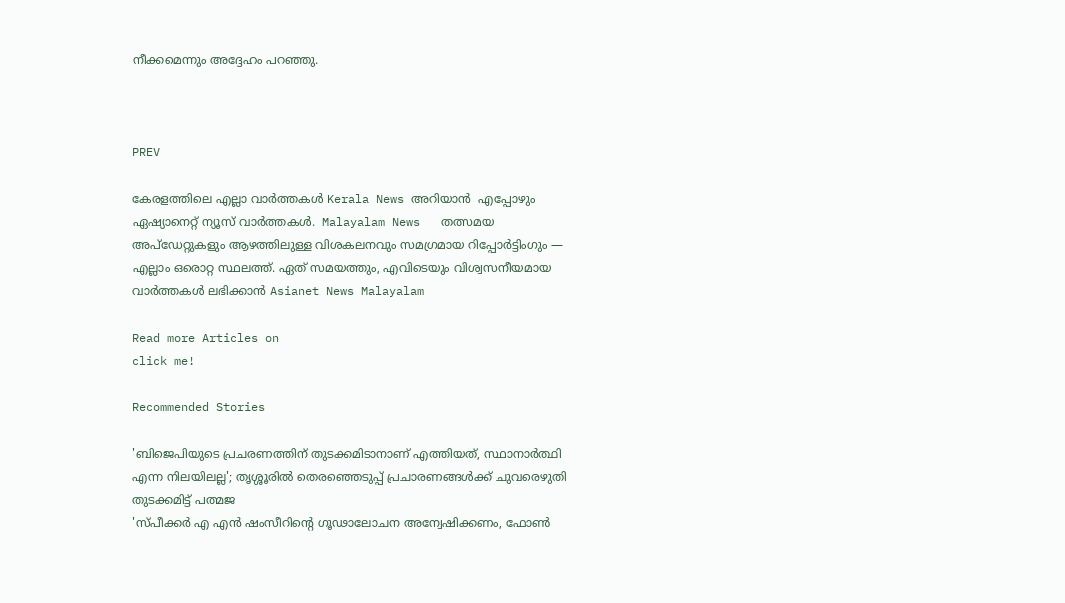നീക്കമെന്നും അദ്ദേഹം പറഞ്ഞു.



PREV

കേരളത്തിലെ എല്ലാ വാർത്തകൾ Kerala News അറിയാൻ  എപ്പോഴും ഏഷ്യാനെറ്റ് ന്യൂസ് വാർത്തകൾ.  Malayalam News   തത്സമയ അപ്‌ഡേറ്റുകളും ആഴത്തിലുള്ള വിശകലനവും സമഗ്രമായ റിപ്പോർട്ടിംഗും — എല്ലാം ഒരൊറ്റ സ്ഥലത്ത്. ഏത് സമയത്തും, എവിടെയും വിശ്വസനീയമായ വാർത്തകൾ ലഭിക്കാൻ Asianet News Malayalam

Read more Articles on
click me!

Recommended Stories

'ബിജെപിയുടെ പ്രചരണത്തിന് തുടക്കമിടാനാണ് എത്തിയത്, സ്ഥാനാർത്ഥി എന്ന നിലയിലല്ല'; തൃശ്ശൂരിൽ തെരഞ്ഞെടുപ്പ് പ്രചാരണങ്ങൾക്ക് ചുവരെഴുതി തുടക്കമിട്ട് പത്മജ
'സ്പീക്കർ എ എൻ ഷംസീറിന്‍റെ ഗൂഢാലോചന അന്വേഷിക്കണം, ഫോൺ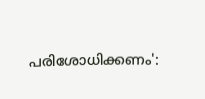പരിശോധിക്കണം':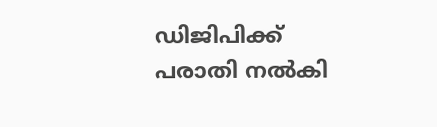ഡിജിപിക്ക് പരാതി നൽകി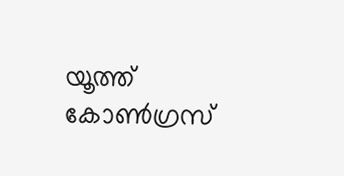യൂത്ത് കോണ്‍ഗ്രസ്